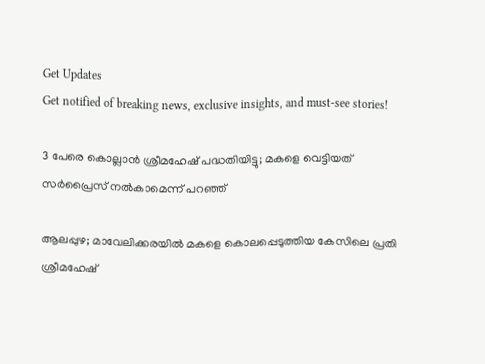Get Updates
Get notified of breaking news, exclusive insights, and must-see stories!

3 പേരെ കൊല്ലാൻ ശ്രീമഹേഷ് പദ്ധതിയിട്ടു; മകളെ വെട്ടിയത് സർപ്രൈസ് നൽകാമെന്ന് പറഞ്ഞ്

ആലപ്പുഴ; മാവേലിക്കരയിൽ മകളെ കൊലപ്പെടുത്തിയ കേസിലെ പ്രതി ശ്രീമഹേഷ്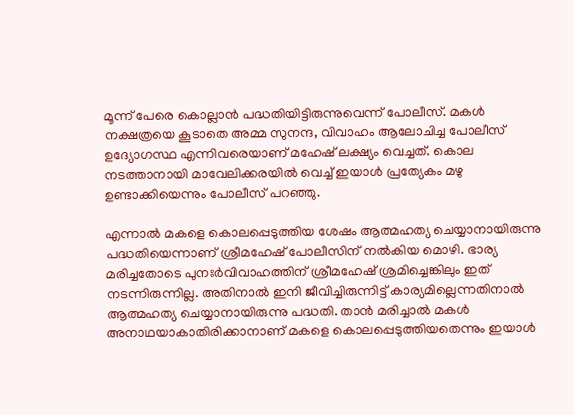മൂന്ന് പേരെ കൊല്ലാൻ പദ്ധതിയിട്ടിരുന്നുവെന്ന് പോലീസ്. മകൾ നക്ഷത്രയെ കൂടാതെ അമ്മ സുനന്ദ, വിവാഹം ആലോചിച്ച പോലീസ് ഉദ്യോഗസ്ഥ എന്നിവരെയാണ് മഹേഷ് ലക്ഷ്യം വെച്ചത്. കൊല നടത്താനായി മാവേലിക്കരയിൽ വെച്ച് ഇയാൾ പ്രത്യേകം മഴു ഉണ്ടാക്കിയെന്നും പോലീസ് പറഞ്ഞു.

എന്നാൽ മകളെ കൊലപ്പെടുത്തിയ ശേഷം ആത്മഹത്യ ചെയ്യാനായിരുന്നു പദ്ധതിയെന്നാണ് ശ്രീമഹേഷ് പോലീസിന് നൽകിയ മൊഴി. ഭാര്യ മരിച്ചതോടെ പുനഃർവിവാഹത്തിന് ശ്രീമഹേഷ് ശ്രമിച്ചെങ്കിലും ഇത് നടന്നിരുന്നില്ല. അതിനാൽ ഇനി ജീവിച്ചിരുന്നിട്ട് കാര്യമില്ലെന്നതിനാൽ ആത്മഹത്യ ചെയ്യാനായിരുന്നു പദ്ധതി. താൻ മരിച്ചാൽ മകൾ അനാഥയാകാതിരിക്കാനാണ് മകളെ കൊലപ്പെടുത്തിയതെന്നും ഇയാൾ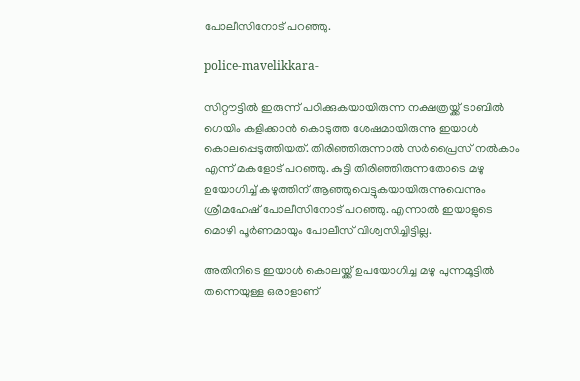പോലീസിനോട് പറഞ്ഞു.

police-mavelikkara-

സിറ്റൗട്ടിൽ ഇരുന്ന് പഠിക്കുകയായിരുന്ന നക്ഷത്രയ്ക്ക് ടാബിൽ ഗെയിം കളിക്കാൻ കൊടുത്ത ശേഷമായിരുന്നു ഇയാൾ കൊലപ്പെടുത്തിയത്. തിരിഞ്ഞിരുന്നാൽ സർപ്രൈസ് നൽകാം എന്ന് മകളോട് പറഞ്ഞു. കുട്ടി തിരിഞ്ഞിരുന്നതോടെ മഴു ഉയോഗിച്ച് കഴുത്തിന് ആഞ്ഞുവെട്ടുകയായിരുന്നുവെന്നും ശ്രീമഹേഷ് പോലീസിനോട് പറഞ്ഞു. എന്നാൽ ഇയാളുടെ മൊഴി പൂർണമായും പോലീസ് വിശ്വസിച്ചിട്ടില്ല.

അതിനിടെ ഇയാൾ കൊലയ്ക്ക് ഉപയോഗിച്ച മഴു പുന്നമൂട്ടിൽ തന്നെയുള്ള ഒരാളാണ്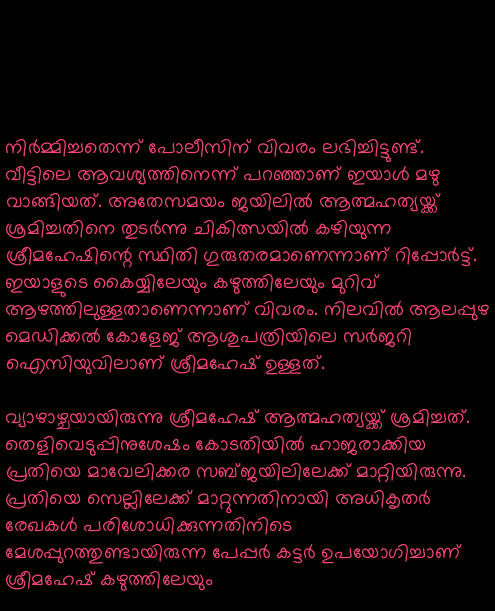നിർമ്മിച്ചതെന്ന് പോലീസിന് വിവരം ലഭിച്ചിട്ടുണ്ട്. വീട്ടിലെ ആവശ്യത്തിനെന്ന് പറഞ്ഞാണ് ഇയാൾ മഴു വാങ്ങിയത്. അതേസമയം ജയിലിൽ ആത്മഹത്യയ്ക്ക് ശ്രമിച്ചതിനെ തുടർന്നു ചികിത്സയിൽ കഴിയുന്ന ശ്രീമഹേഷിന്റെ സ്ഥിതി ഗുരുതരമാണെന്നാണ് റിപ്പോർട്ട്. ഇയാളുടെ കൈയ്യിലേയും കഴുത്തിലേയും മുറിവ് ആഴത്തിലുള്ളതാണെന്നാണ് വിവരം. നിലവിൽ ആലപ്പുഴ മെഡിക്കൽ കോളേജ് ആശുപത്രിയിലെ സർജറി ഐസിയുവിലാണ് ശ്രീമഹേഷ് ഉള്ളത്.

വ്യാഴാഴ്ചയായിരുന്നു ശ്രീമഹേഷ് ആത്മഹത്യയ്ക്ക് ശ്രമിച്ചത്. തെളിവെടുപ്പിനുശേഷം കോടതിയിൽ ഹാജരാക്കിയ പ്രതിയെ മാവേലിക്കര സബ്ജയിലിലേക്ക് മാറ്റിയിരുന്നു. പ്രതിയെ സെല്ലിലേക്ക് മാറ്റുന്നതിനായി അധികൃതർ രേഖകൾ പരിശോധിക്കുന്നതിനിടെ മേശപ്പുറത്തുണ്ടായിരുന്ന പേപ്പർ കട്ടർ ഉപയോഗിച്ചാണ് ശ്രീമഹേഷ് കഴുത്തിലേയും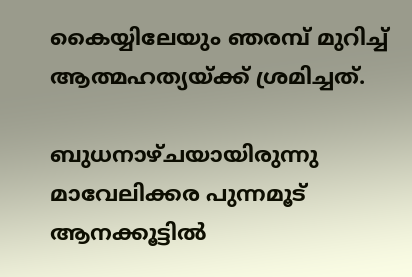കൈയ്യിലേയും ഞരമ്പ് മുറിച്ച് ആത്മഹത്യയ്ക്ക് ശ്രമിച്ചത്.

ബുധനാഴ്ചയായിരുന്നു മാവേലിക്കര പുന്നമൂട് ആനക്കൂട്ടിൽ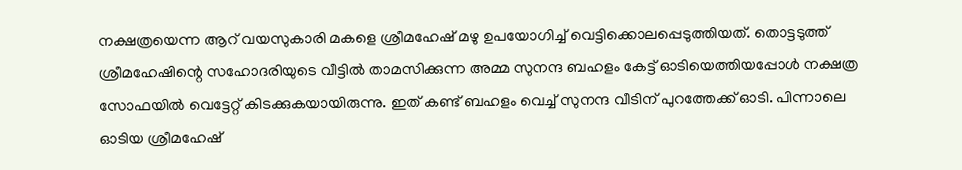നക്ഷത്രയെന്ന ആറ് വയസുകാരി മകളെ ശ്രീമഹേഷ് മഴു ഉപയോഗിച്ച് വെട്ടിക്കൊലപ്പെടുത്തിയത്. തൊട്ടടുത്ത് ശ്രീമഹേഷിന്റെ സഹോദരിയുടെ വീട്ടിൽ താമസിക്കുന്ന അമ്മ സുനന്ദ ബഹളം കേട്ട് ഓടിയെത്തിയപ്പോൾ നക്ഷത്ര സോഫയിൽ വെട്ടേറ്റ് കിടക്കുകയായിരുന്നു. ഇത് കണ്ട് ബഹളം വെച്ച് സുനന്ദ വീടിന് പുറത്തേക്ക് ഓടി. പിന്നാലെ ഓടിയ ശ്രീമഹേഷ്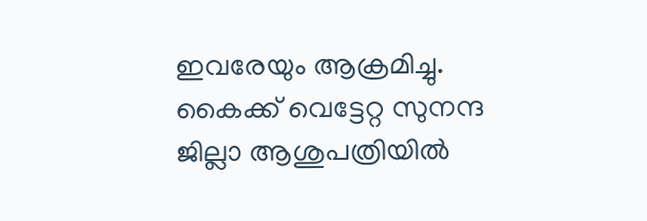ഇവരേയും ആക്രമിച്ചു. കൈക്ക് വെട്ടേറ്റ സുനന്ദ ജില്ലാ ആശുപത്രിയിൽ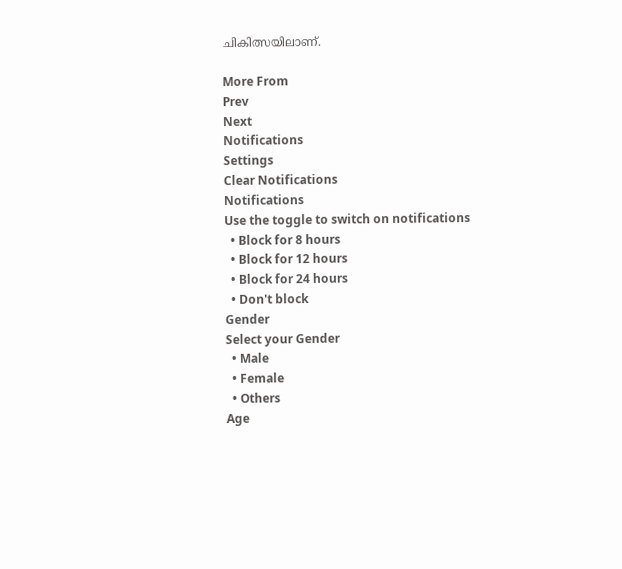ചികിത്സയിലാണ്.

More From
Prev
Next
Notifications
Settings
Clear Notifications
Notifications
Use the toggle to switch on notifications
  • Block for 8 hours
  • Block for 12 hours
  • Block for 24 hours
  • Don't block
Gender
Select your Gender
  • Male
  • Female
  • Others
Age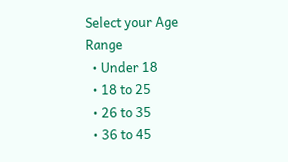Select your Age Range
  • Under 18
  • 18 to 25
  • 26 to 35
  • 36 to 45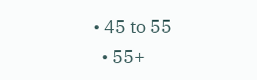• 45 to 55
  • 55+